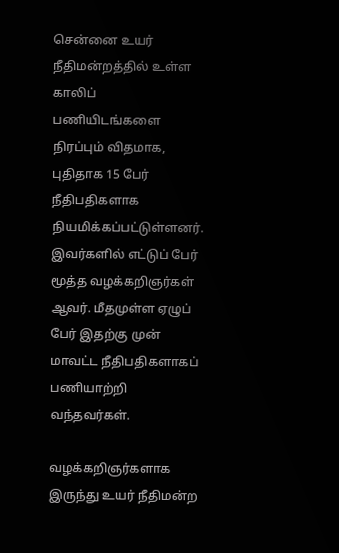சென்னை உயர் நீதிமன்றத்தில் உள்ள காலிப் பணியிடங்களை நிரப்பும் விதமாக, புதிதாக 15 பேர் நீதிபதிகளாக நியமிக்கப்பட்டுள்ளனர். இவர்களில் எட்டுப் பேர் மூத்த வழக்கறிஞர்கள் ஆவர். மீதமுள்ள ஏழுப் பேர் இதற்கு முன் மாவட்ட நீதிபதிகளாகப் பணியாற்றி வந்தவர்கள்.

வழக்கறிஞர்களாக இருந்து உயர் நீதிமன்ற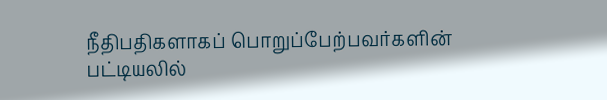நீதிபதிகளாகப் பொறுப்பேற்பவர்களின் பட்டியலில்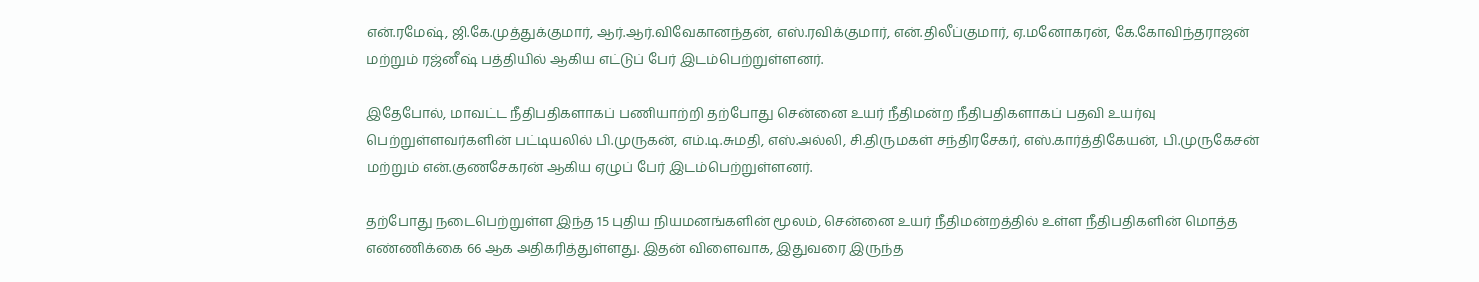என்.ரமேஷ், ஜி.கே.முத்துக்குமார், ஆர்.ஆர்.விவேகானந்தன், எஸ்.ரவிக்குமார், என்.திலீப்குமார், ஏ.மனோகரன், கே.கோவிந்தராஜன் மற்றும் ரஜ்னீஷ் பத்தியில் ஆகிய எட்டுப் பேர் இடம்பெற்றுள்ளனர்.

இதேபோல், மாவட்ட நீதிபதிகளாகப் பணியாற்றி தற்போது சென்னை உயர் நீதிமன்ற நீதிபதிகளாகப் பதவி உயர்வு பெற்றுள்ளவர்களின் பட்டியலில் பி.முருகன், எம்.டி.சுமதி, எஸ்.அல்லி, சி.திருமகள் சந்திரசேகர், எஸ்.கார்த்திகேயன், பி.முருகேசன் மற்றும் என்.குணசேகரன் ஆகிய ஏழுப் பேர் இடம்பெற்றுள்ளனர்.

தற்போது நடைபெற்றுள்ள இந்த 15 புதிய நியமனங்களின் மூலம், சென்னை உயர் நீதிமன்றத்தில் உள்ள நீதிபதிகளின் மொத்த எண்ணிக்கை 66 ஆக அதிகரித்துள்ளது. இதன் விளைவாக, இதுவரை இருந்த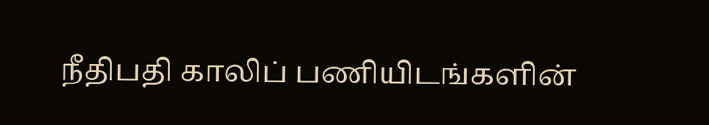நீதிபதி காலிப் பணியிடங்களின்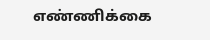எண்ணிக்கை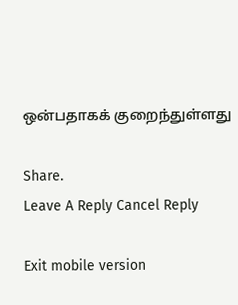ஒன்பதாகக் குறைந்துள்ளது

Share.
Leave A Reply Cancel Reply

Exit mobile version